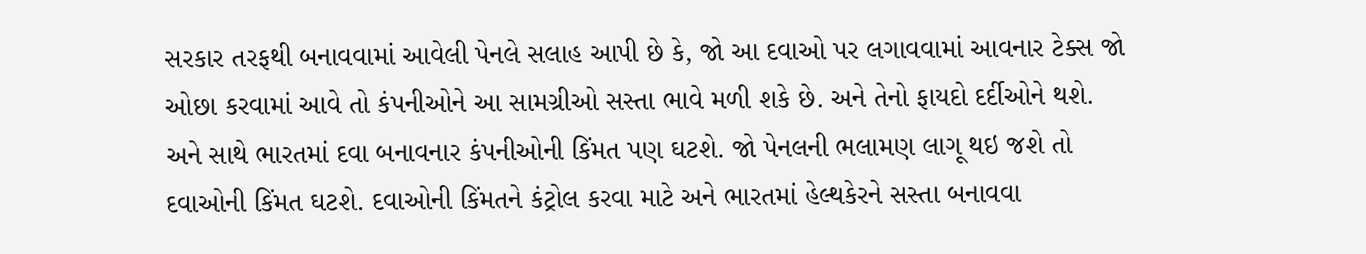સરકાર તરફથી બનાવવામાં આવેલી પેનલે સલાહ આપી છે કે, જો આ દવાઓ પર લગાવવામાં આવનાર ટેક્સ જો ઓછા કરવામાં આવે તો કંપનીઓને આ સામગ્રીઓ સસ્તા ભાવે મળી શકે છે. અને તેનો ફાયદો દર્દીઓને થશે. અને સાથે ભારતમાં દવા બનાવનાર કંપનીઓની કિંમત પણ ઘટશે. જો પેનલની ભલામણ લાગૂ થઇ જશે તો દવાઓની કિંમત ઘટશે. દવાઓની કિંમતને કંટ્રોલ કરવા માટે અને ભારતમાં હેલ્થકેરને સસ્તા બનાવવા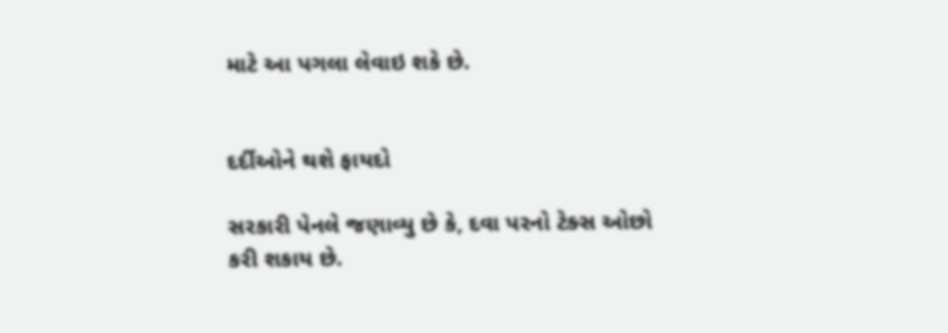માટે આ પગલા લેવાઇ શકે છે.


દર્દીઓને થશે ફાયદો

સરકારી પેનલે જણાવ્યુ છે કે, દવા પરનો ટેક્સ ઓછો કરી શકાય છે.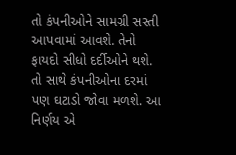તો કંપનીઓને સામગ્રી સસ્તી આપવામાં આવશે. તેનો ફાયદો સીધો દર્દીઓને થશે. તો સાથે કંપનીઓના દરમાં પણ ઘટાડો જોવા મળશે. આ નિર્ણય એ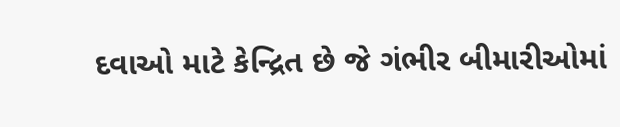દવાઓ માટે કેન્દ્રિત છે જે ગંભીર બીમારીઓમાં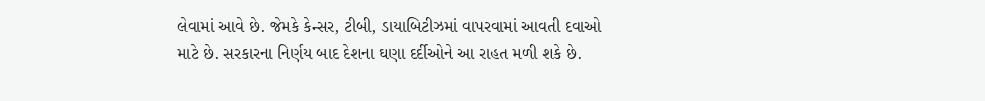લેવામાં આવે છે. જેમકે કેન્સર, ટીબી, ડાયાબિટીઝમાં વાપરવામાં આવતી દવાઓ માટે છે. સરકારના નિર્ણય બાદ દેશના ઘણા દર્દીઓને આ રાહત મળી શકે છે.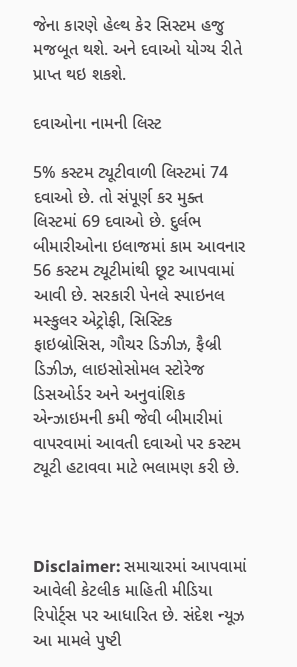જેના કારણે હેલ્થ કેર સિસ્ટમ હજુ મજબૂત થશે. અને દવાઓ યોગ્ય રીતે પ્રાપ્ત થઇ શકશે.

દવાઓના નામની લિસ્ટ

5% કસ્ટમ ટ્યૂટીવાળી લિસ્ટમાં 74 દવાઓ છે. તો સંપૂર્ણ કર મુક્ત લિસ્ટમાં 69 દવાઓ છે. દુર્લભ બીમારીઓના ઇલાજમાં કામ આવનાર 56 કસ્ટમ ટ્યૂટીમાંથી છૂટ આપવામાં આવી છે. સરકારી પેનલે સ્પાઇનલ મસ્કુલર એટ્રોફી, સિસ્ટિક ફાઇબ્રોસિસ, ગૌચર ડિઝીઝ, ફૈબ્રી ડિઝીઝ, લાઇસોસોમલ સ્ટોરેજ ડિસઓર્ડર અને અનુવાંશિક એન્ઝાઇમની કમી જેવી બીમારીમાં વાપરવામાં આવતી દવાઓ પર કસ્ટમ ટ્યૂટી હટાવવા માટે ભલામણ કરી છે.



Disclaimer: સમાચારમાં આપવામાં આવેલી કેટલીક માહિતી મીડિયા રિપોર્ટ્સ પર આધારિત છે. સંદેશ ન્યૂઝ આ મામલે પુષ્ટી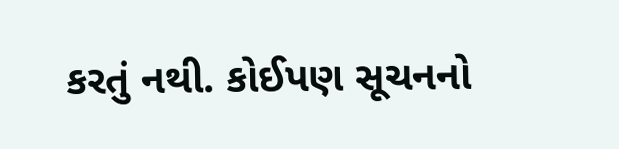કરતું નથી. કોઈપણ સૂચનનો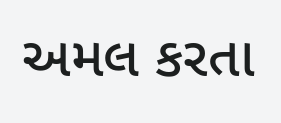અમલ કરતા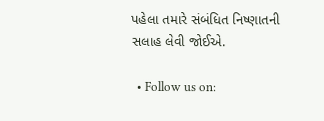પહેલા તમારે સંબંધિત નિષ્ણાતની સલાહ લેવી જોઈએ.

  • Follow us on: